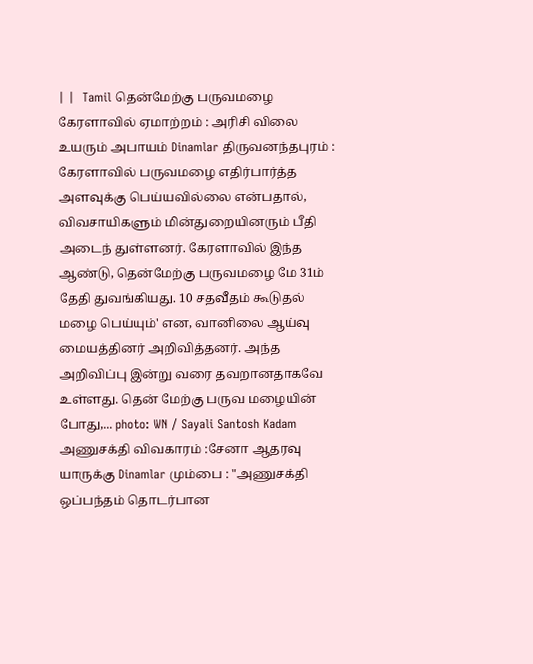| |  Tamil தென்மேற்கு பருவமழை கேரளாவில் ஏமாற்றம் : அரிசி விலை உயரும் அபாயம் Dinamlar திருவனந்தபுரம் : கேரளாவில் பருவமழை எதிர்பார்த்த அளவுக்கு பெய்யவில்லை என்பதால், விவசாயிகளும் மின்துறையினரும் பீதி அடைந் துள்ளனர். கேரளாவில் இந்த ஆண்டு, தென்மேற்கு பருவமழை மே 31ம் தேதி துவங்கியது. 10 சதவீதம் கூடுதல் மழை பெய்யும்' என, வானிலை ஆய்வு மையத்தினர் அறிவித்தனர். அந்த அறிவிப்பு இன்று வரை தவறானதாகவே உள்ளது. தென் மேற்கு பருவ மழையின் போது,... photo: WN / Sayali Santosh Kadam அணுசக்தி விவகாரம் :சேனா ஆதரவு யாருக்கு Dinamlar மும்பை : "அணுசக்தி ஒப்பந்தம் தொடர்பான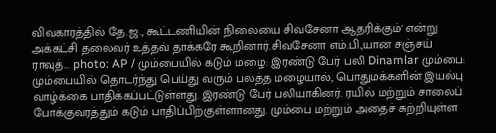விவகாரத்தில் தே.ஜ., கூட்டணியின் நிலையை சிவசேனா ஆதரிக்கும்' என்று அக்கட்சி தலைவர் உத்தவ் தாக்கரே கூறினார்.சிவசேனா எம்.பி.,யான சஞ்சய் ராவுத்... photo: AP / மும்பையில் கடும் மழை: இரண்டு பேர் பலி Dinamlar மும்பை: மும்பையில் தொடர்ந்து பெய்து வரும் பலத்த மழையால், பொதுமக்களின் இயல்பு வாழ்க்கை பாதிக்கப்பட்டுள்ளது. இரண்டு பேர் பலியாகினர். ரயில் மற்றும் சாலைப் போக்குவரத்தும் கடும் பாதிப்பிற்குள்ளானது. மும்பை மற்றும் அதைச் சுற்றியுள்ள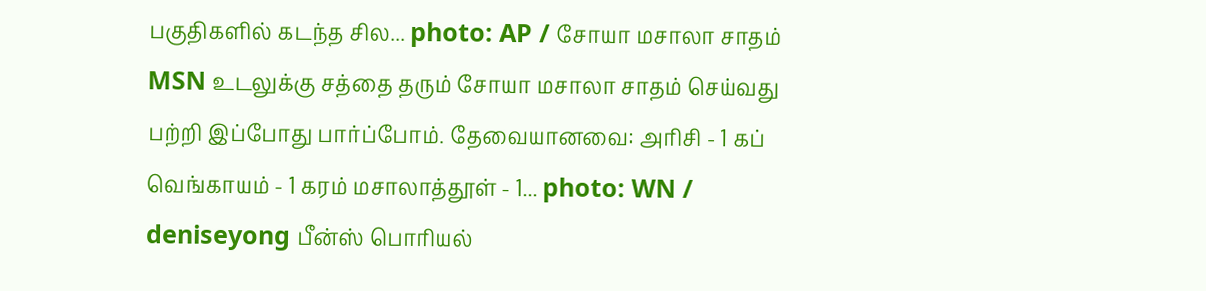பகுதிகளில் கடந்த சில... photo: AP / சோயா மசாலா சாதம் MSN உடலுக்கு சத்தை தரும் சோயா மசாலா சாதம் செய்வது பற்றி இப்போது பார்ப்போம். தேவையானவை: அரிசி - 1 கப் வெங்காயம் - 1 கரம் மசாலாத்தூள் - 1... photo: WN / deniseyong பீன்ஸ் பொரியல்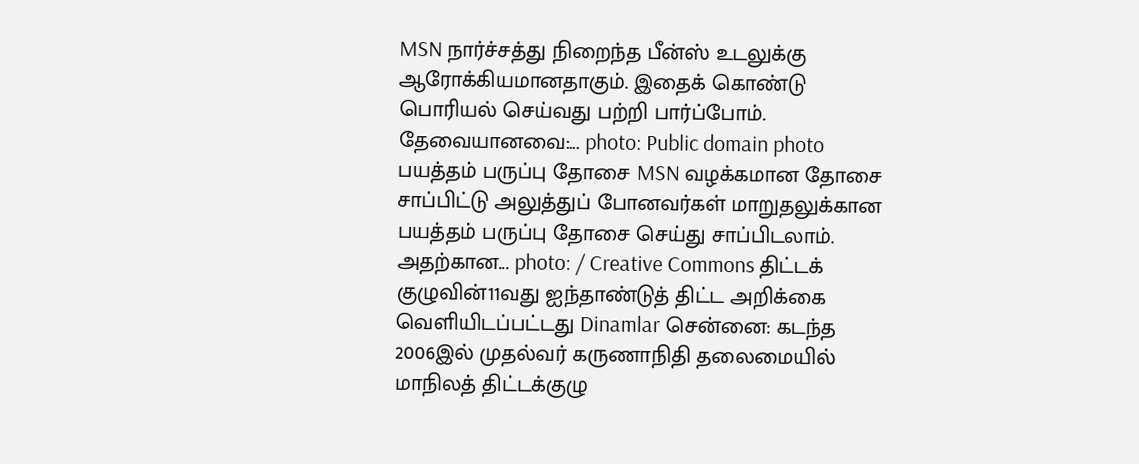MSN நார்ச்சத்து நிறைந்த பீன்ஸ் உடலுக்கு ஆரோக்கியமானதாகும். இதைக் கொண்டு பொரியல் செய்வது பற்றி பார்ப்போம். தேவையானவை:... photo: Public domain photo பயத்தம் பருப்பு தோசை MSN வழக்கமான தோசை சாப்பிட்டு அலுத்துப் போனவர்கள் மாறுதலுக்கான பயத்தம் பருப்பு தோசை செய்து சாப்பிடலாம். அதற்கான... photo: / Creative Commons திட்டக் குழுவின்11வது ஐந்தாண்டுத் திட்ட அறிக்கை வெளியிடப்பட்டது Dinamlar சென்னை: கடந்த 2006இல் முதல்வர் கருணாநிதி தலைமையில் மாநிலத் திட்டக்குழு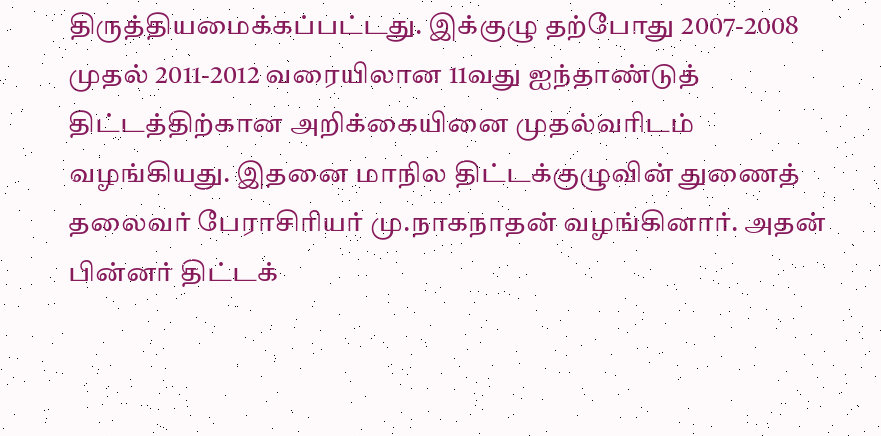திருத்தியமைக்கப்பட்டது. இக்குழு தற்போது 2007-2008 முதல் 2011-2012 வரையிலான 11வது ஐந்தாண்டுத் திட்டத்திற்கான அறிக்கையினை முதல்வரிடம் வழங்கியது. இதனை மாநில திட்டக்குழுவின் துணைத் தலைவர் பேராசிரியர் மு.நாகநாதன் வழங்கினார். அதன் பின்னர் திட்டக்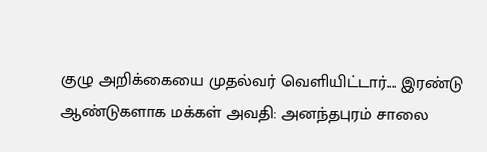குழு அறிக்கையை முதல்வர் வெளியிட்டார்.... இரண்டு ஆண்டுகளாக மக்கள் அவதி: அனந்தபுரம் சாலை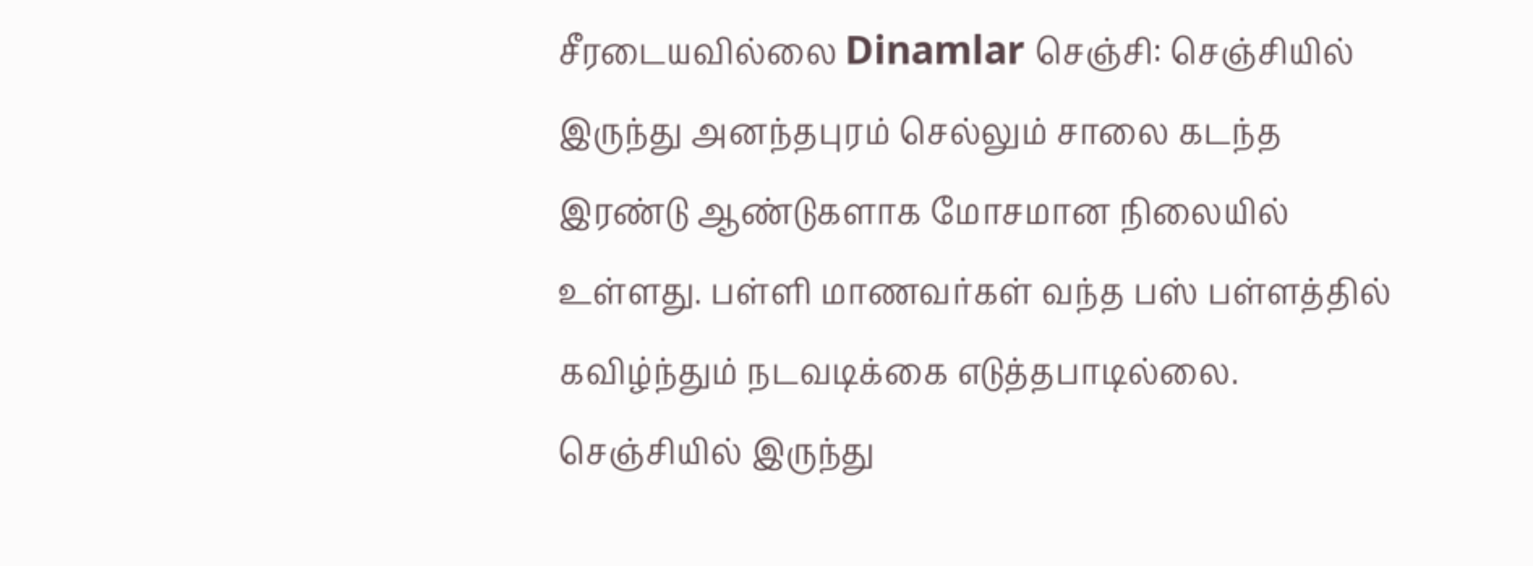சீரடையவில்லை Dinamlar செஞ்சி: செஞ்சியில் இருந்து அனந்தபுரம் செல்லும் சாலை கடந்த இரண்டு ஆண்டுகளாக மோசமான நிலையில் உள்ளது. பள்ளி மாணவர்கள் வந்த பஸ் பள்ளத்தில் கவிழ்ந்தும் நடவடிக்கை எடுத்தபாடில்லை. செஞ்சியில் இருந்து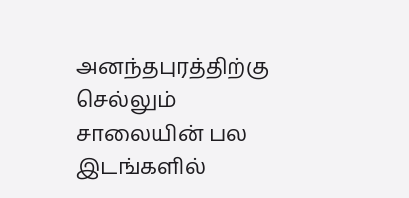அனந்தபுரத்திற்கு செல்லும் சாலையின் பல இடங்களில்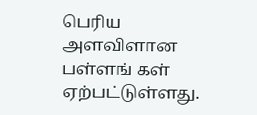பெரிய அளவிளான பள்ளங் கள் ஏற்பட்டுள்ளது.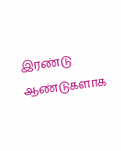இரண்டு ஆண்டுகளாக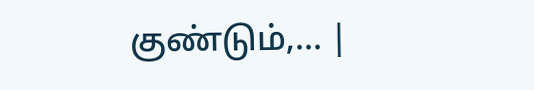குண்டும்,... |